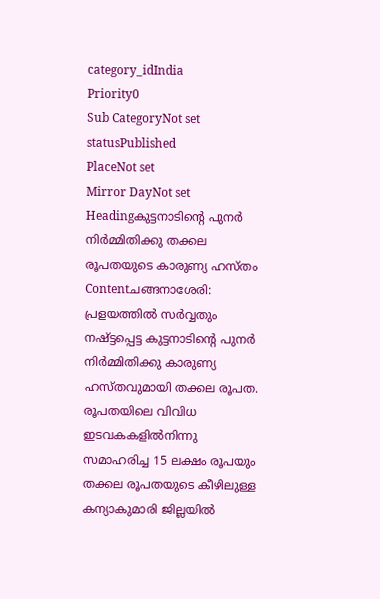category_idIndia
Priority0
Sub CategoryNot set
statusPublished
PlaceNot set
Mirror DayNot set
Headingകുട്ടനാടിന്റെ പുനര്‍ നിര്‍മ്മിതിക്കു തക്കല രൂപതയുടെ കാരുണ്യ ഹസ്തം
Contentചങ്ങനാശേരി: പ്രളയത്തില്‍ സര്‍വ്വതും നഷ്ട്ടപ്പെട്ട കുട്ടനാടിന്റെ പുനര്‍ നിര്‍മ്മിതിക്കു കാരുണ്യ ഹസ്തവുമായി തക്കല രൂപത. രൂപതയിലെ വിവിധ ഇടവകകളില്‍നിന്നു സമാഹരിച്ച 15 ലക്ഷം രൂപയും തക്കല രൂപതയുടെ കീഴിലുള്ള കന്യാകുമാരി ജില്ലയില്‍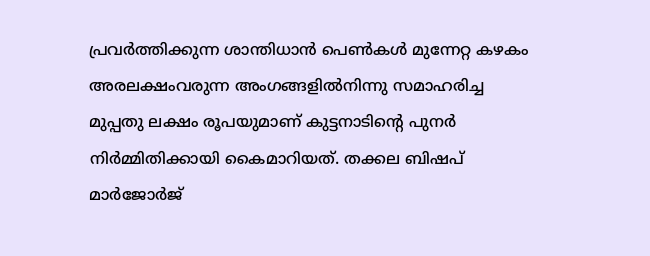പ്രവര്‍ത്തിക്കുന്ന ശാന്തിധാന്‍ പെണ്‍കള്‍ മുന്നേറ്റ കഴകം അരലക്ഷംവരുന്ന അംഗങ്ങളില്‍നിന്നു സമാഹരിച്ച മുപ്പതു ലക്ഷം രൂപയുമാണ് കുട്ടനാടിന്റെ പുനര്‍ നിര്‍മ്മിതിക്കായി കൈമാറിയത്. തക്കല ബിഷപ് മാര്‍ജോര്‍ജ്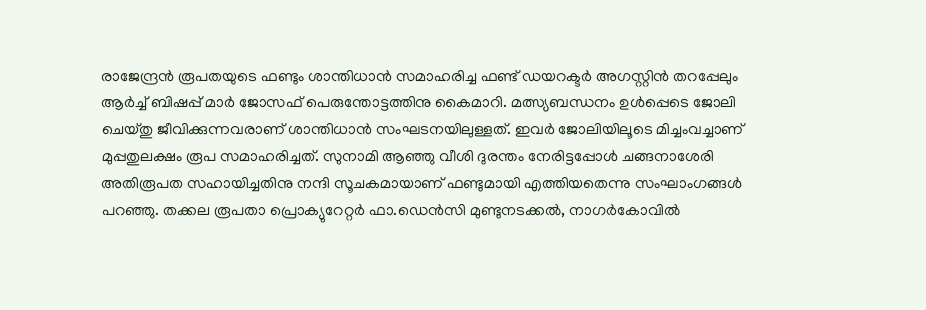രാജേന്ദ്രന്‍ രൂപതയുടെ ഫണ്ടും ശാന്തിധാന്‍ സമാഹരിച്ച ഫണ്ട് ഡയറക്ടര്‍ അഗസ്റ്റിന്‍ തറപ്പേലും ആര്‍ച്ച് ബിഷപ്പ് മാര്‍ ജോസഫ് പെരുന്തോട്ടത്തിനു കൈമാറി. മത്സ്യബന്ധനം ഉള്‍പ്പെടെ ജോലി ചെയ്തു ജീവിക്കുന്നവരാണ് ശാന്തിധാന്‍ സംഘടനയിലുള്ളത്. ഇവര്‍ ജോലിയിലൂടെ മിച്ചംവച്ചാണ് മുപ്പതുലക്ഷം രൂപ സമാഹരിച്ചത്. സുനാമി ആഞ്ഞു വീശി ദുരന്തം നേരിട്ടപ്പോള്‍ ചങ്ങനാശേരി അതിരൂപത സഹായിച്ചതിനു നന്ദി സൂചകമായാണ് ഫണ്ടുമായി എത്തിയതെന്നു സംഘാംഗങ്ങള്‍ പറഞ്ഞു. തക്കല രൂപതാ പ്രൊക്യുറേറ്റര്‍ ഫാ.ഡെന്‍സി മുണ്ടുനടക്കല്‍, നാഗര്‍കോവില്‍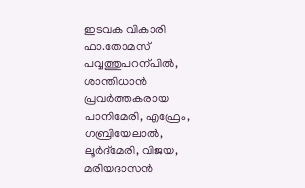ഇടവക വികാരി ഫാ.തോമസ് പവ്വത്തുപറന്പില്‍, ശാന്തിധാന്‍ പ്രവര്‍ത്തകരായ പാനിമേരി, എഫ്രേം, ഗബ്രിയേലാല്‍, ലൂര്‍ദ്‌മേരി, വിജയ, മരിയദാസന്‍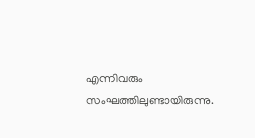എന്നിവരും സംഘത്തിലുണ്ടായിരുന്നു.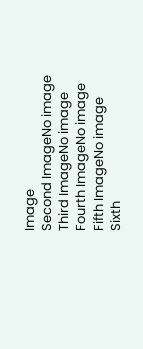Image
Second ImageNo image
Third ImageNo image
Fourth ImageNo image
Fifth ImageNo image
Sixth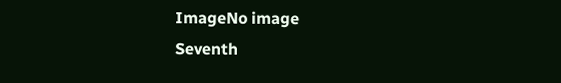ImageNo image
Seventh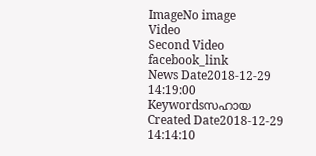ImageNo image
Video
Second Video
facebook_link
News Date2018-12-29 14:19:00
Keywordsസഹായ
Created Date2018-12-29 14:14:10